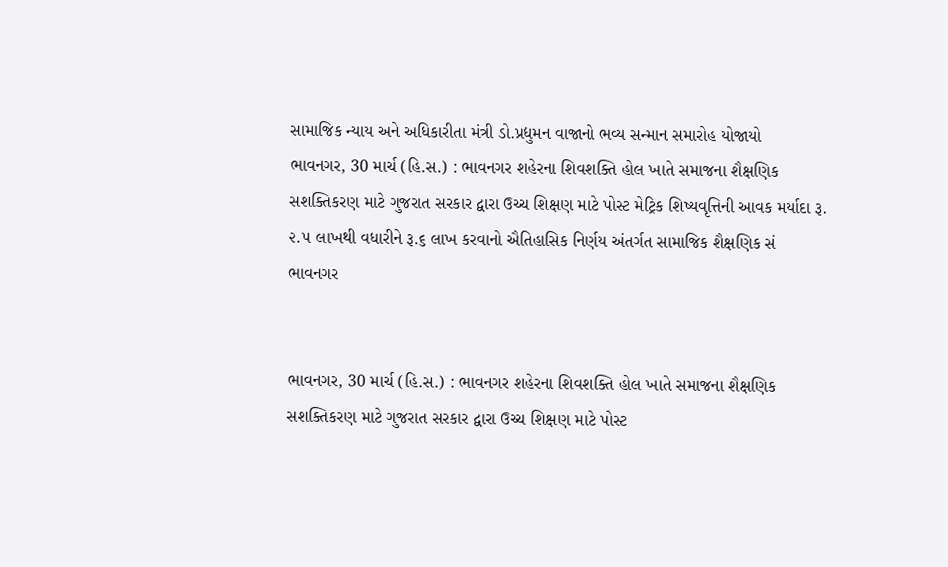સામાજિક ન્યાય અને અધિકારીતા મંત્રી ડો.પ્રદ્યુમન વાજાનો ભવ્ય સન્માન સમારોહ યોજાયો
ભાવનગર, 30 માર્ચ (હિ.સ.) : ભાવનગર શહેરના શિવશક્તિ હોલ ખાતે સમાજના શૈક્ષણિક સશક્તિકરણ માટે ગુજરાત સરકાર દ્વારા ઉચ્ચ શિક્ષણ માટે પોસ્ટ મેટ્રિક શિષ્યવૃત્તિની આવક મર્યાદા રૂ. ૨.૫ લાખથી વધારીને રૂ.૬ લાખ કરવાનો ઐતિહાસિક નિર્ણય અંતર્ગત સામાજિક શૈક્ષણિક સં
ભાવનગર


ભાવનગર, 30 માર્ચ (હિ.સ.) : ભાવનગર શહેરના શિવશક્તિ હોલ ખાતે સમાજના શૈક્ષણિક સશક્તિકરણ માટે ગુજરાત સરકાર દ્વારા ઉચ્ચ શિક્ષણ માટે પોસ્ટ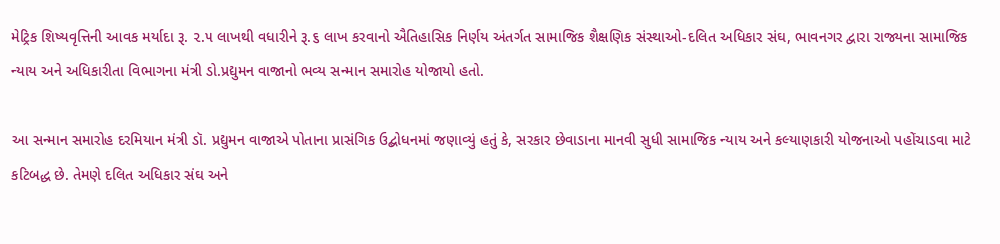મેટ્રિક શિષ્યવૃત્તિની આવક મર્યાદા રૂ. ૨.૫ લાખથી વધારીને રૂ.૬ લાખ કરવાનો ઐતિહાસિક નિર્ણય અંતર્ગત સામાજિક શૈક્ષણિક સંસ્થાઓ-દલિત અધિકાર સંઘ, ભાવનગર દ્વારા રાજ્યના સામાજિક ન્યાય અને અધિકારીતા વિભાગના મંત્રી ડો.પ્રદ્યુમન વાજાનો ભવ્ય સન્માન સમારોહ યોજાયો હતો.

આ સન્માન સમારોહ દરમિયાન મંત્રી ડૉ. પ્રદ્યુમન વાજાએ પોતાના પ્રાસંગિક ઉદ્બોધનમાં જણાવ્યું હતું કે, સરકાર છેવાડાના માનવી સુધી સામાજિક ન્યાય અને કલ્યાણકારી યોજનાઓ પહોંચાડવા માટે કટિબદ્ધ છે. તેમણે દલિત અધિકાર સંઘ અને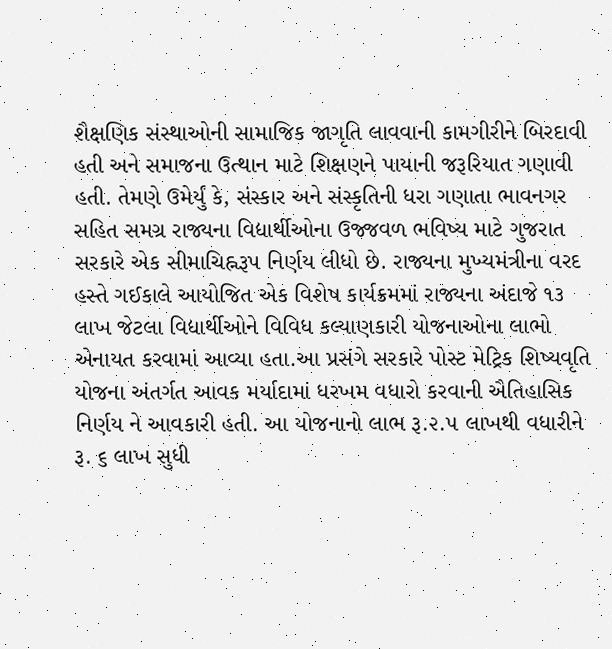શૈક્ષણિક સંસ્થાઓની સામાજિક જાગૃતિ લાવવાની કામગીરીને બિરદાવી હતી અને સમાજના ઉત્થાન માટે શિક્ષણને પાયાની જરૂરિયાત ગણાવી હતી. તેમણે ઉમેર્યું કે, સંસ્કાર અને સંસ્કૃતિની ધરા ગણાતા ભાવનગર સહિત સમગ્ર રાજ્યના વિદ્યાર્થીઓના ઉજ્જવળ ભવિષ્ય માટે ગુજરાત સરકારે એક સીમાચિહ્નરૂપ નિર્ણય લીધો છે. રાજ્યના મુખ્યમંત્રીના વરદ હસ્તે ગઈકાલે આયોજિત એક વિશેષ કાર્યક્રમમાં રાજ્યના અંદાજે ૧૩ લાખ જેટલા વિદ્યાર્થીઓને વિવિધ કલ્યાણકારી યોજનાઓના લાભો એનાયત કરવામાં આવ્યા હતા.આ પ્રસંગે સરકારે પોસ્ટ મેટ્રિક શિષ્યવૃતિ યોજના અંતર્ગત આવક મર્યાદામાં ધરખમ વધારો કરવાની ઐતિહાસિક નિર્ણય ને આવકારી હતી. આ યોજનાનો લાભ રૂ.૨.૫ લાખથી વધારીને રૂ. ૬ લાખ સુધી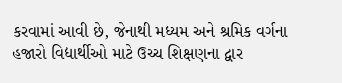કરવામાં આવી છે, જેનાથી મધ્યમ અને શ્રમિક વર્ગના હજારો વિદ્યાર્થીઓ માટે ઉચ્ચ શિક્ષણના દ્વાર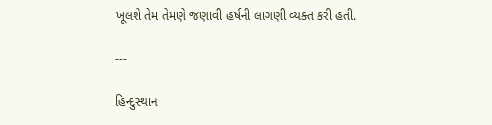ખૂલશે તેમ તેમણે જણાવી હર્ષની લાગણી વ્યક્ત કરી હતી.

---

હિન્દુસ્થાન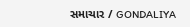સમાચાર / GONDALIYA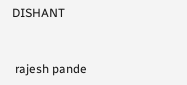DISHANT


 rajesh pande